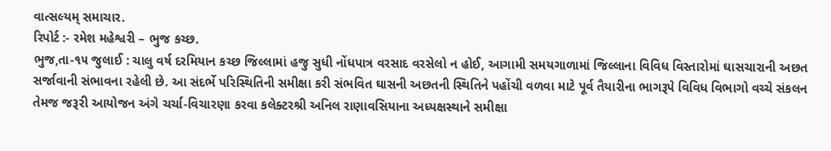વાત્સલ્યમ્ સમાચાર.
રિપોર્ટ :- રમેશ મહેશ્વરી – ભુજ કચ્છ.
ભુજ,તા-૧૫ જુલાઈ : ચાલુ વર્ષ દરમિયાન કચ્છ જિલ્લામાં હજુ સુધી નોંધપાત્ર વરસાદ વરસેલો ન હોઈ, આગામી સમયગાળામાં જિલ્લાના વિવિધ વિસ્તારોમાં ઘાસચારાની અછત સર્જાવાની સંભાવના રહેલી છે. આ સંદર્ભે પરિસ્થિતિની સમીક્ષા કરી સંભવિત ઘાસની અછતની સ્થિતિને પહોંચી વળવા માટે પૂર્વ તૈયારીના ભાગરૂપે વિવિધ વિભાગો વચ્ચે સંકલન તેમજ જરૂરી આયોજન અંગે ચર્ચા-વિચારણા કરવા કલેક્ટરશ્રી અનિલ રાણાવસિયાના અધ્યક્ષસ્થાને સમીક્ષા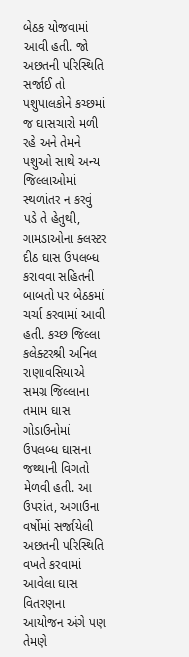બેઠક યોજવામાં આવી હતી. જો અછતની પરિસ્થિતિ સર્જાઈ તો પશુપાલકોને કચ્છમાં જ ઘાસચારો મળી રહે અને તેમને પશુઓ સાથે અન્ય જિલ્લાઓમાં સ્થળાંતર ન કરવું પડે તે હેતુથી, ગામડાઓના ક્લસ્ટર દીઠ ઘાસ ઉપલબ્ધ કરાવવા સહિતની બાબતો પર બેઠકમાં ચર્ચા કરવામાં આવી હતી. કચ્છ જિલ્લા કલેક્ટરશ્રી અનિલ રાણાવસિયાએ સમગ્ર જિલ્લાના તમામ ઘાસ ગોડાઉનોમાં ઉપલબ્ધ ઘાસના જથ્થાની વિગતો મેળવી હતી. આ ઉપરાંત, અગાઉના વર્ષોમાં સર્જાયેલી અછતની પરિસ્થિતિ વખતે કરવામાં આવેલા ઘાસ વિતરણના આયોજન અંગે પણ તેમણે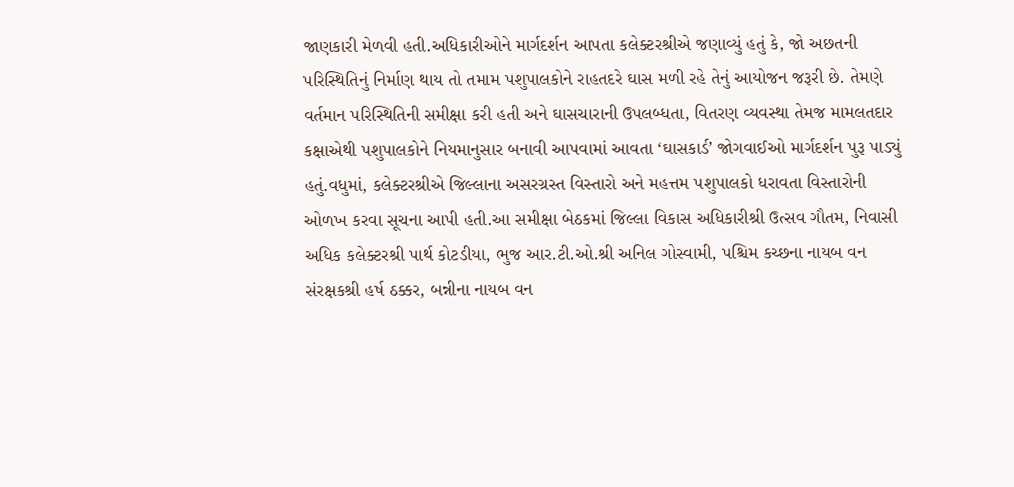જાણકારી મેળવી હતી.અધિકારીઓને માર્ગદર્શન આપતા કલેક્ટરશ્રીએ જણાવ્યું હતું કે, જો અછતની પરિસ્થિતિનું નિર્માણ થાય તો તમામ પશુપાલકોને રાહતદરે ઘાસ મળી રહે તેનું આયોજન જરૂરી છે. તેમણે વર્તમાન પરિસ્થિતિની સમીક્ષા કરી હતી અને ઘાસચારાની ઉપલબ્ધતા, વિતરણ વ્યવસ્થા તેમજ મામલતદાર કક્ષાએથી પશુપાલકોને નિયમાનુસાર બનાવી આપવામાં આવતા ‘ઘાસકાર્ડ’ જોગવાઈઓ માર્ગદર્શન પુરૂ પાડ્યું હતું.વધુમાં, કલેક્ટરશ્રીએ જિલ્લાના અસરગ્રસ્ત વિસ્તારો અને મહત્તમ પશુપાલકો ધરાવતા વિસ્તારોની ઓળખ કરવા સૂચના આપી હતી.આ સમીક્ષા બેઠકમાં જિલ્લા વિકાસ અધિકારીશ્રી ઉત્સવ ગૌતમ, નિવાસી અધિક કલેક્ટરશ્રી પાર્થ કોટડીયા, ભુજ આર.ટી.ઓ.શ્રી અનિલ ગોસ્વામી, પશ્ચિમ કચ્છના નાયબ વન સંરક્ષકશ્રી હર્ષ ઠક્કર, બન્નીના નાયબ વન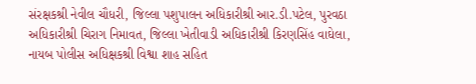સંરક્ષકશ્રી નેવીલ ચૌધરી, જિલ્લા પશુપાલન અધિકારીશ્રી આર.ડી.પટેલ, પુરવઠા અધિકારીશ્રી ચિરાગ નિમાવત, જિલ્લા ખેતીવાડી અધિકારીશ્રી કિરણસિંહ વાઘેલા, નાયબ પોલીસ અધિક્ષકશ્રી વિશ્વા શાહ સહિત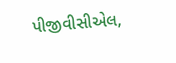પીજીવીસીએલ,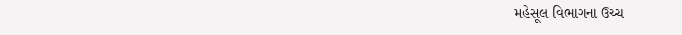મહેસૂલ વિભાગના ઉચ્ચ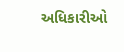અધિકારીઓ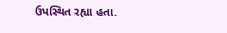ઉપસ્થિત રહ્યા હતા.